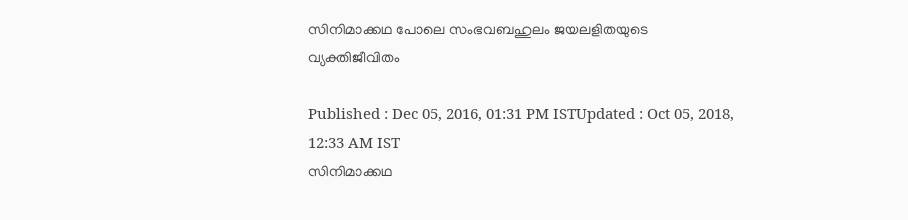സിനിമാക്കഥ പോലെ സംഭവബഹുലം ജയലളിതയുടെ വ്യക്തിജീവിതം

Published : Dec 05, 2016, 01:31 PM ISTUpdated : Oct 05, 2018, 12:33 AM IST
സിനിമാക്കഥ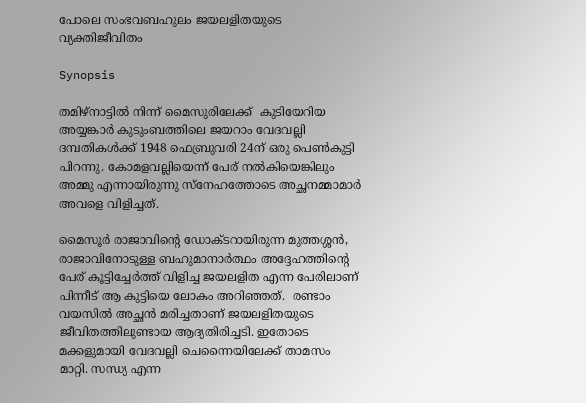പോലെ സംഭവബഹുലം ജയലളിതയുടെ വ്യക്തിജീവിതം

Synopsis

തമിഴ്നാട്ടിൽ നിന്ന് മൈസുരിലേക്ക്  കുടിയേറിയ അയ്യങ്കാർ കുടുംബത്തിലെ ജയറാം വേദവല്ലി ദമ്പതികൾക്ക് 1948 ഫെബ്രുവരി 24ന് ഒരു പെൺകുട്ടി പിറന്നു. കോമളവല്ലിയെന്ന് പേര് നൽകിയെങ്കിലും അമ്മു എന്നായിരുന്നു സ്നേഹത്തോടെ അച്ഛനമ്മാമാർ അവളെ വിളിച്ചത്.

മൈസൂർ രാജാവിന്റെ ഡോക്ടറായിരുന്ന മുത്തശ്ശൻ, രാജാവിനോടുള്ള ബഹുമാനാർത്ഥം അദ്ദേഹത്തിന്റെ പേര് കൂട്ടിച്ചേർത്ത് വിളിച്ച ജയലളിത എന്ന പേരിലാണ് പിന്നീട് ആ കുട്ടിയെ ലോകം അറിഞ്ഞത്.  രണ്ടാം വയസിൽ അച്ഛൻ മരിച്ചതാണ് ജയലളിതയുടെ ജീവിതത്തിലുണ്ടായ ആദ്യതിരിച്ചടി. ഇതോടെ മക്കളുമായി വേദവല്ലി ചെന്നൈയിലേക്ക് താമസം മാറ്റി. സന്ധ്യ എന്ന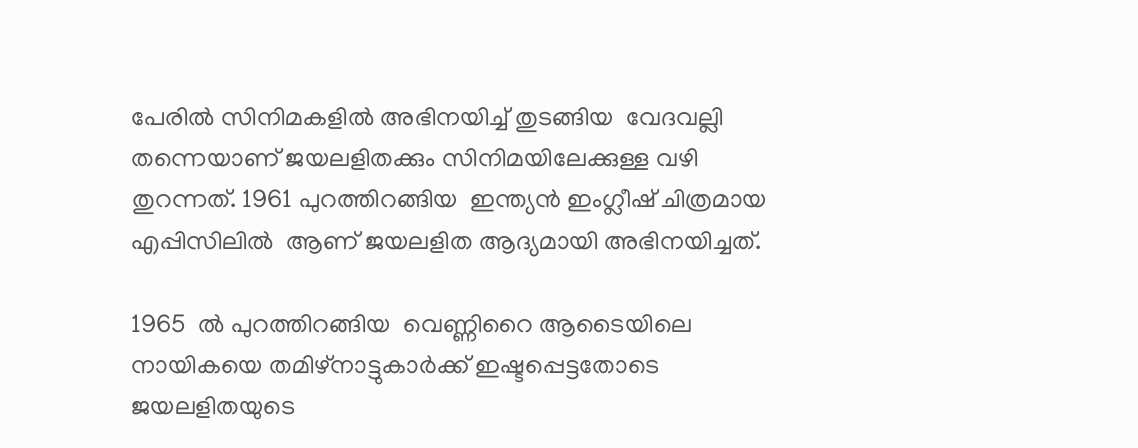പേരിൽ സിനിമകളിൽ അഭിനയിച്ച് തുടങ്ങിയ  വേദവല്ലി തന്നെയാണ് ജയലളിതക്കും സിനിമയിലേക്കുള്ള വഴി തുറന്നത്. 1961 പുറത്തിറങ്ങിയ  ഇന്ത്യൻ ഇംഗ്ലീഷ് ചിത്രമായ എപ്പിസിലിൽ  ആണ് ജയലളിത ആദ്യമായി അഭിനയിച്ചത്.

1965  ൽ പുറത്തിറങ്ങിയ  വെണ്ണിറൈ ആടൈയിലെ നായികയെ തമിഴ്നാട്ടുകാർക്ക് ഇഷ്ടപ്പെട്ടതോടെ ജയലളിതയുടെ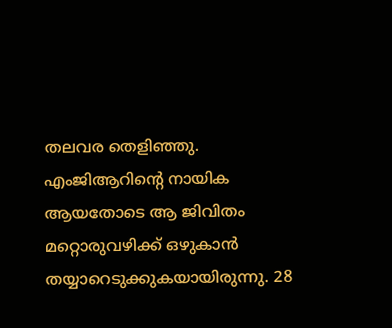തലവര തെളിഞ്ഞു. എംജിആറിന്റെ നായിക ആയതോടെ ആ ജിവിതം മറ്റൊരുവഴിക്ക് ഒഴുകാൻ തയ്യാറെടുക്കുകയായിരുന്നു. 28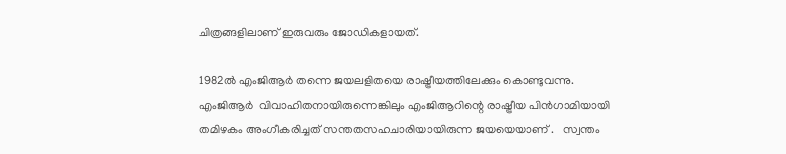ചിത്രങ്ങളിലാണ് ഇരുവരും ജോ‍ഡികളായത്.

1982ൽ എംജിആർ തന്നെ ജയലളിതയെ രാഷ്ട്രീയത്തിലേക്കും കൊണ്ടുവന്നു.  എംജിആർ  വിവാഹിതനായിരുന്നെങ്കിലും എംജിആറിന്റെ രാഷ്ട്രീയ പിൻഗാമിയായി തമിഴകം അംഗീകരിച്ചത് സന്തതസഹചാരിയായിരുന്ന ജയയെയാണ് .   സ്വന്തം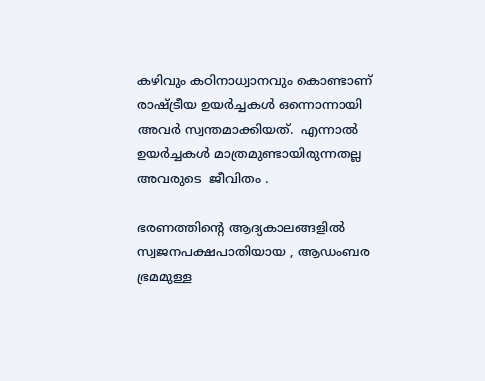കഴിവും കഠിനാധ്വാനവും കൊണ്ടാണ്  രാഷ്ട്രീയ ഉയർച്ചകൾ ഒന്നൊന്നായി അവർ സ്വന്തമാക്കിയത്.  എന്നാൽ ഉയർച്ചകൾ മാത്രമുണ്ടായിരുന്നതല്ല അവരുടെ  ജീവിതം .

ഭരണത്തിന്റെ ആദ്യകാലങ്ങളിൽ സ്വജനപക്ഷപാതിയായ , ആഡംബര ഭ്രമമുള്ള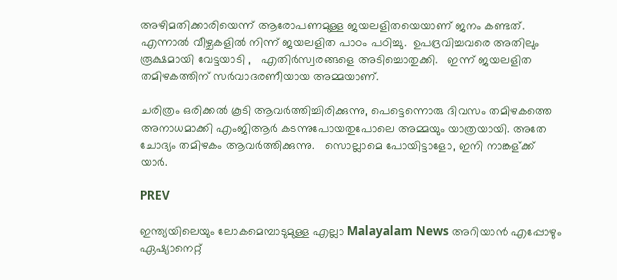അഴിമതിക്കാരിയെന്ന് ആരോപണമുള്ള ജയലളിതയെയാണ് ജനം കണ്ടത്.  എന്നാൽ വീഴ്ചകളിൽ നിന്ന് ജയലളിത പാഠം പഠിച്ചു.  ഉപദ്രവിച്ചവരെ അതിലും രൂക്ഷമായി വേട്ടയാടി ,   എതിർസ്വരങ്ങളെ അടിച്ചൊതുക്കി.   ഇന്ന് ജയലളിത തമിഴകത്തിന് സർവാദരണീയായ അമ്മയാണ്.

ചരിത്രം ഒരിക്കൽ കൂടി ആവർത്തിച്ചിരിക്കുന്നു, പെട്ടെന്നൊരു ദിവസം തമിഴകത്തെ അനാധമാക്കി എംജിആർ കടന്നുപോയതുപോലെ അമ്മയും യാത്രയായി. അതേ ചോദ്യം തമിഴകം ആവർത്തിക്കുന്നു.   സൊല്ലാമെ പോയിട്ടാളോ, ഇനി നാങ്കള്ക്ക് യാർ.

PREV

ഇന്ത്യയിലെയും ലോകമെമ്പാടുമുള്ള എല്ലാ Malayalam News അറിയാൻ എപ്പോഴും ഏഷ്യാനെറ്റ്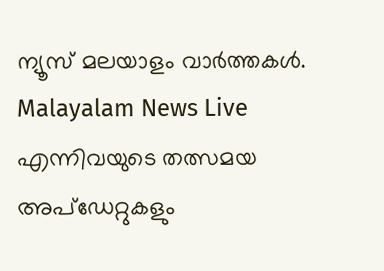ന്യൂസ് മലയാളം വാർത്തകൾ. Malayalam News Live എന്നിവയുടെ തത്സമയ അപ്‌ഡേറ്റുകളും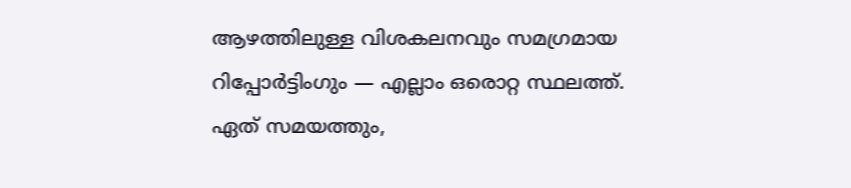ആഴത്തിലുള്ള വിശകലനവും സമഗ്രമായ റിപ്പോർട്ടിംഗും — എല്ലാം ഒരൊറ്റ സ്ഥലത്ത്. ഏത് സമയത്തും,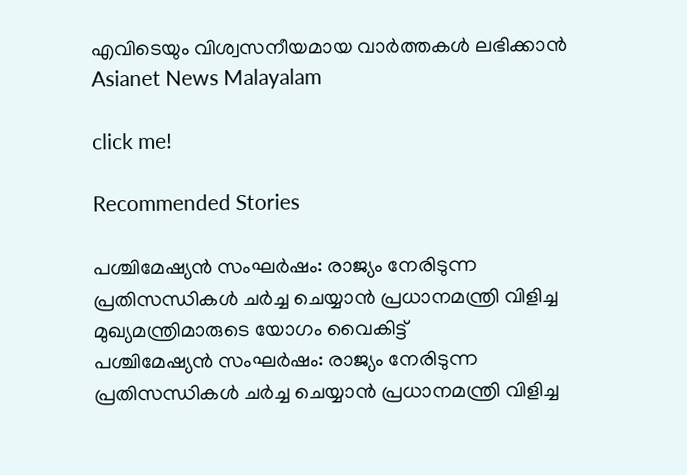എവിടെയും വിശ്വസനീയമായ വാർത്തകൾ ലഭിക്കാൻ Asianet News Malayalam

click me!

Recommended Stories

പശ്ചിമേഷ്യൻ സംഘർഷം: രാജ്യം നേരിടുന്ന പ്രതിസന്ധികൾ ചർച്ച ചെയ്യാൻ പ്രധാനമന്ത്രി വിളിച്ച മുഖ്യമന്ത്രിമാരുടെ യോഗം വൈകിട്ട്
പശ്ചിമേഷ്യൻ സംഘർഷം: രാജ്യം നേരിടുന്ന പ്രതിസന്ധികൾ ചർച്ച ചെയ്യാൻ പ്രധാനമന്ത്രി വിളിച്ച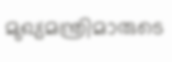മുഖ്യമന്ത്രിമാരുടെ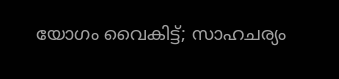യോഗം വൈകിട്ട്; സാഹചര്യം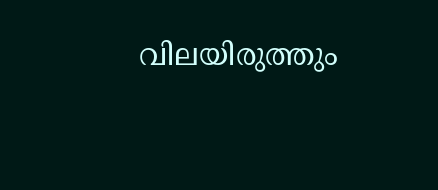വിലയിരുത്തും